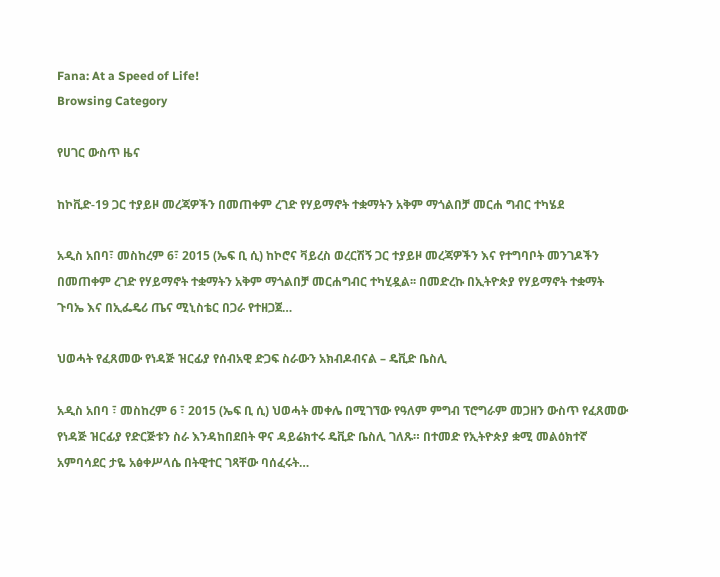Fana: At a Speed of Life!
Browsing Category

የሀገር ውስጥ ዜና

ከኮቪድ-19 ጋር ተያይዞ መረጃዎችን በመጠቀም ረገድ የሃይማኖት ተቋማትን አቅም ማጎልበቻ መርሐ ግብር ተካሄደ

አዲስ አበባ፣ መስከረም 6፣ 2015 (ኤፍ ቢ ሲ) ከኮሮና ቫይረስ ወረርሽኝ ጋር ተያይዞ መረጃዎችን እና የተግባቦት መንገዶችን በመጠቀም ረገድ የሃይማኖት ተቋማትን አቅም ማጎልበቻ መርሐግብር ተካሂዷል፡፡ በመድረኩ በኢትዮጵያ የሃይማኖት ተቋማት ጉባኤ እና በኢፌዴሪ ጤና ሚኒስቴር በጋራ የተዘጋጀ…

ህወሓት የፈጸመው የነዳጅ ዝርፊያ የሰብአዊ ድጋፍ ስራውን አክብዶብናል – ዴቪድ ቤስሊ

አዲስ አበባ ፣ መስከረም 6 ፣ 2015 (ኤፍ ቢ ሲ) ህወሓት መቀሌ በሚገኘው የዓለም ምግብ ፕሮግራም መጋዘን ውስጥ የፈጸመው የነዳጅ ዝርፊያ የድርጅቱን ስራ እንዳከበደበት ዋና ዳይሬክተሩ ዴቪድ ቤስሊ ገለጹ። በተመድ የኢትዮጵያ ቋሚ መልዕክተኛ አምባሳደር ታዬ አፅቀሥላሴ በትዊተር ገጻቸው ባሰፈሩት…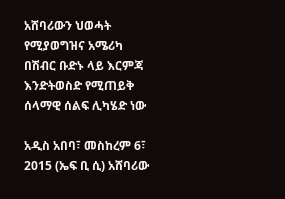አሸባሪውን ህወሓት የሚያወግዝና አሜሪካ በሽብር ቡድኑ ላይ እርምጃ እንድትወስድ የሚጠይቅ ሰላማዊ ሰልፍ ሊካሄድ ነው

አዲስ አበባ፣ መስከረም 6፣ 2015 (ኤፍ ቢ ሲ) አሸባሪው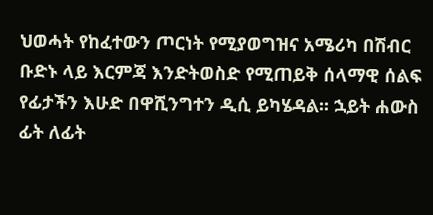ህወሓት የከፈተውን ጦርነት የሚያወግዝና አሜሪካ በሽብር ቡድኑ ላይ እርምጃ እንድትወስድ የሚጠይቅ ሰላማዊ ሰልፍ የፊታችን እሁድ በዋሺንግተን ዲሲ ይካሄዳል፡፡ ኋይት ሐውስ ፊት ለፊት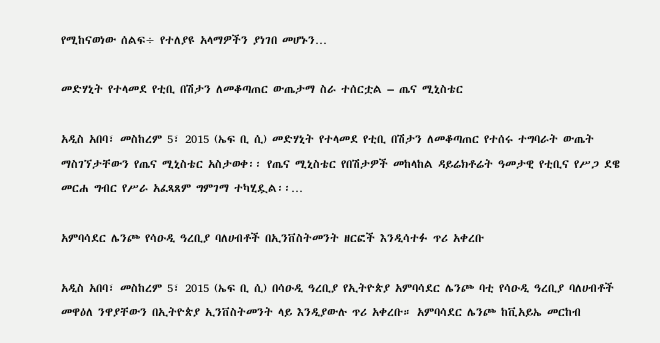የሚከናወነው ሰልፍ÷ የተለያዩ አላማዎችን ያነገበ መሆኑን…

መድሃኒት የተላመደ የቲቢ በሽታን ለመቆጣጠር ውጤታማ ስራ ተሰርቷል – ጤና ሚኒስቴር

አዲስ አበባ፣ መስከረም 5፣ 2015 (ኤፍ ቢ ሲ) መድሃኒት የተላመደ የቲቢ በሽታን ለመቆጣጠር የተሰሩ ተግባራት ውጤት ማስገኘታቸውን የጤና ሚኒስቴር አስታወቀ፡፡ የጤና ሚኒስቴር የበሽታዎች መከላከል ዳይሬክቶሬት ዓመታዊ የቲቢና የሥጋ ደዌ መርሐ ግብር የሥራ አፈጻጸም ግምገማ ተካሂዷል፡፡…

አምባሳደር ሌንጮ የሳዑዲ ዓረቢያ ባለሀብቶች በኢንቨስትመንት ዘርፎች እንዲሳተፉ ጥሪ አቀረቡ

አዲስ አበባ፣ መስከረም 5፣ 2015 (ኤፍ ቢ ሲ) በሳዑዲ ዓረቢያ የኢትዮጵያ አምባሳደር ሌንጮ ባቲ የሳዑዲ ዓረቢያ ባለሀብቶች መዋዕለ ንዋያቸውን በኢትዮጵያ ኢንቨስትመንት ላይ እንዲያውሉ ጥሪ አቀረቡ። አምባሳደር ሌንጮ ከቪአይኤ መርከብ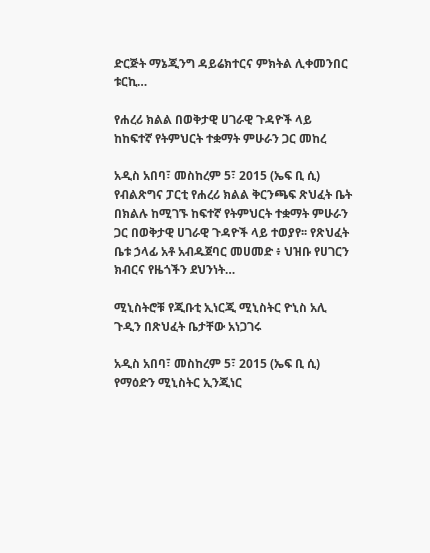ድርጅት ማኔጂንግ ዳይሬክተርና ምክትል ሊቀመንበር ቱርኪ…

የሐረሪ ክልል በወቅታዊ ሀገራዊ ጉዳዮች ላይ ከከፍተኛ የትምህርት ተቋማት ምሁራን ጋር መከረ

አዲስ አበባ፣ መስከረም 5፣ 2015 (ኤፍ ቢ ሲ) የብልጽግና ፓርቲ የሐረሪ ክልል ቅርንጫፍ ጽህፈት ቤት በክልሉ ከሚገኙ ከፍተኛ የትምህርት ተቋማት ምሁራን ጋር በወቅታዊ ሀገራዊ ጉዳዮች ላይ ተወያየ፡፡ የጽህፈት ቤቱ ኃላፊ አቶ አብዱጀባር መሀመድ ፥ ህዝቡ የሀገርን ክብርና የዜጎችን ደህንነት…

ሚኒስትሮቹ የጂቡቲ ኢነርጂ ሚኒስትር ዮኒስ አሊ ጉዲን በጽህፈት ቤታቸው አነጋገሩ

አዲስ አበባ፣ መስከረም 5፣ 2015 (ኤፍ ቢ ሲ) የማዕድን ሚኒስትር ኢንጂነር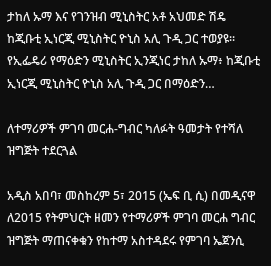ታከለ ኡማ እና የገንዝብ ሚኒስትር አቶ አህመድ ሽዴ ከጂቡቲ ኢነርጂ ሚኒስትር ዮኒስ አሊ ጉዲ ጋር ተወያዩ፡፡ የኢፌዴሪ የማዕድን ሚኒስትር ኢንጂነር ታከለ ኡማ፥ ከጂቡቲ ኢነርጂ ሚኒስትር ዮኒስ አሊ ጉዲ ጋር በማዕድን…

ለተማሪዎች ምገባ መርሐ-ግብር ካለፉት ዓመታት የተሻለ ዝግጅት ተደርጓል

አዲስ አበባ፣ መስከረም 5፣ 2015 (ኤፍ ቢ ሲ) በመዲናዋ ለ2015 የትምህርት ዘመን የተማሪዎች ምገባ መርሐ ግብር ዝግጅት ማጠናቀቁን የከተማ አስተዳደሩ የምገባ ኤጀንሲ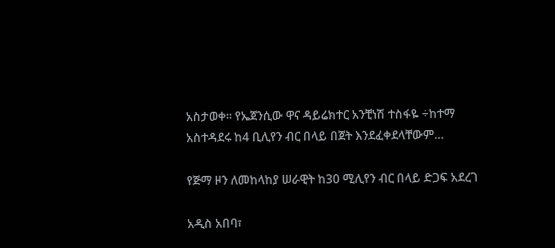አስታወቀ፡፡ የኤጀንሲው ዋና ዳይሬክተር አንቺነሽ ተስፋዬ ÷ከተማ አስተዳደሩ ከ4 ቢሊየን ብር በላይ በጀት እንደፈቀደላቸውም…

የጅማ ዞን ለመከላከያ ሠራዊት ከ30 ሚሊየን ብር በላይ ድጋፍ አደረገ

አዲስ አበባ፣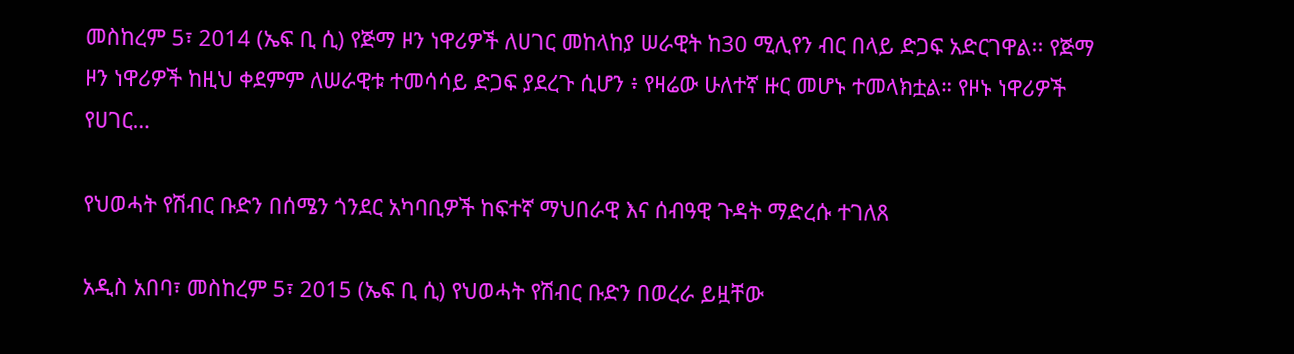መስከረም 5፣ 2014 (ኤፍ ቢ ሲ) የጅማ ዞን ነዋሪዎች ለሀገር መከላከያ ሠራዊት ከ30 ሚሊየን ብር በላይ ድጋፍ አድርገዋል፡፡ የጅማ ዞን ነዋሪዎች ከዚህ ቀደምም ለሠራዊቱ ተመሳሳይ ድጋፍ ያደረጉ ሲሆን ፥ የዛሬው ሁለተኛ ዙር መሆኑ ተመላክቷል። የዞኑ ነዋሪዎች የሀገር…

የህወሓት የሽብር ቡድን በሰሜን ጎንደር አካባቢዎች ከፍተኛ ማህበራዊ እና ሰብዓዊ ጉዳት ማድረሱ ተገለጸ

አዲስ አበባ፣ መስከረም 5፣ 2015 (ኤፍ ቢ ሲ) የህወሓት የሽብር ቡድን በወረራ ይዟቸው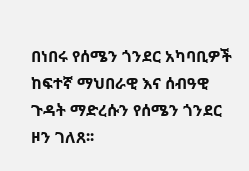በነበሩ የሰሜን ጎንደር አካባቢዎች ከፍተኛ ማህበራዊ እና ሰብዓዊ ጉዳት ማድረሱን የሰሜን ጎንደር ዞን ገለጸ፡፡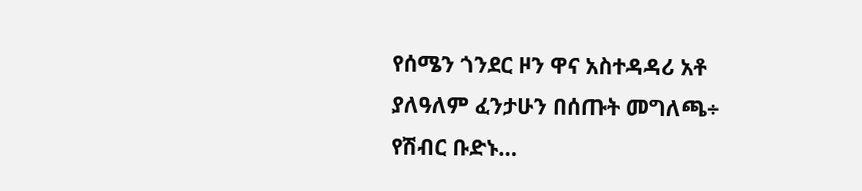የሰሜን ጎንደር ዞን ዋና አስተዳዳሪ አቶ ያለዓለም ፈንታሁን በሰጡት መግለጫ÷ የሽብር ቡድኑ…